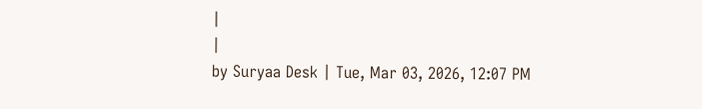|
|
by Suryaa Desk | Tue, Mar 03, 2026, 12:07 PM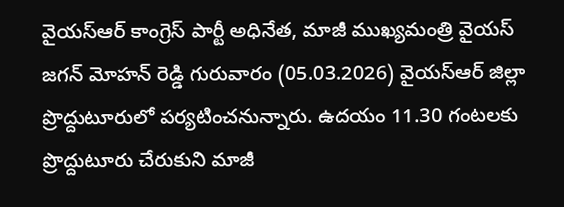వైయస్ఆర్ కాంగ్రెస్ పార్టీ అధినేత, మాజీ ముఖ్యమంత్రి వైయస్ జగన్ మోహన్ రెడ్డి గురువారం (05.03.2026) వైయస్ఆర్ జిల్లా ప్రొద్దుటూరులో పర్యటించనున్నారు. ఉదయం 11.30 గంటలకు ప్రొద్దుటూరు చేరుకుని మాజీ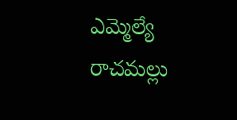ఎమ్మెల్యే రాచమల్లు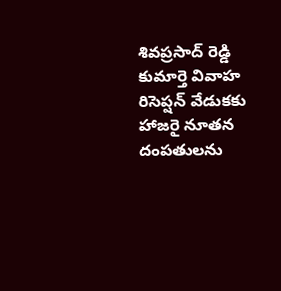శివప్రసాద్ రెడ్డి కుమార్తె వివాహ రిసెప్షన్ వేడుకకు హాజరై నూతన దంపతులను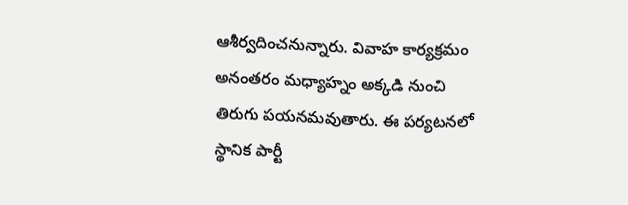ఆశీర్వదించనున్నారు. వివాహ కార్యక్రమం అనంతరం మధ్యాహ్నం అక్కడి నుంచి తిరుగు పయనమవుతారు. ఈ పర్యటనలో స్థానిక పార్టీ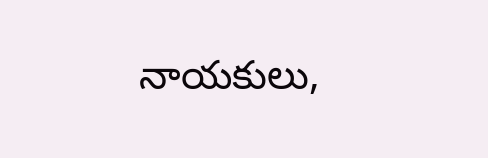నాయకులు,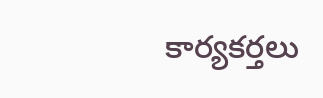కార్యకర్తలు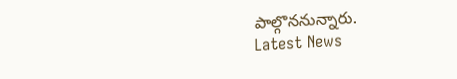పాల్గొననున్నారు.
Latest News